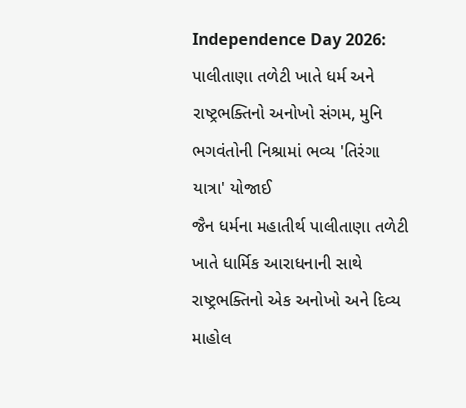Independence Day 2026: પાલીતાણા તળેટી ખાતે ધર્મ અને રાષ્ટ્રભક્તિનો અનોખો સંગમ, મુનિ ભગવંતોની નિશ્રામાં ભવ્ય 'તિરંગા યાત્રા' યોજાઈ
જૈન ધર્મના મહાતીર્થ પાલીતાણા તળેટી ખાતે ધાર્મિક આરાધનાની સાથે રાષ્ટ્રભક્તિનો એક અનોખો અને દિવ્ય માહોલ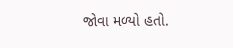જોવા મળ્યો હતો.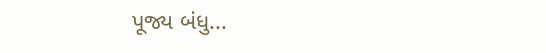પૂજ્ય બંધુ...